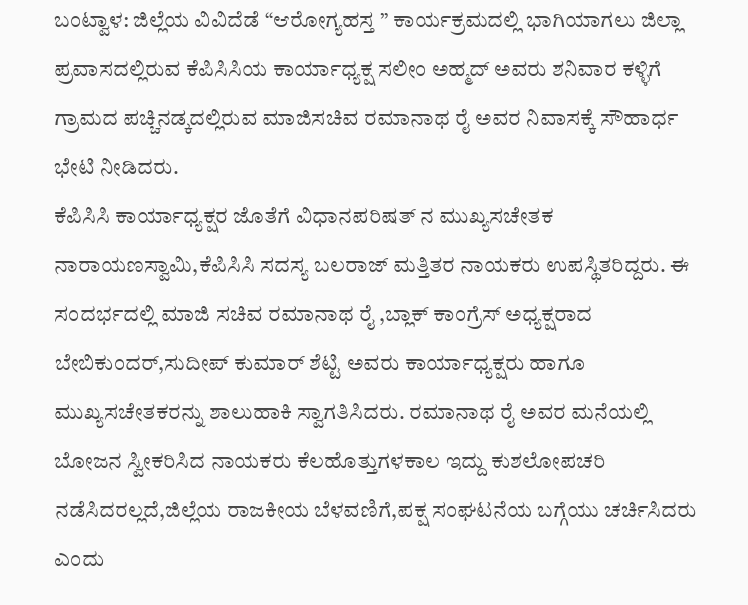ಬಂಟ್ವಾಳ: ಜಿಲ್ಲೆಯ ವಿವಿದೆಡೆ “ಆರೋಗ್ಯಹಸ್ತ ” ಕಾರ್ಯಕ್ರಮದಲ್ಲಿ ಭಾಗಿಯಾಗಲು ಜಿಲ್ಲಾ ಪ್ರವಾಸದಲ್ಲಿರುವ ಕೆಪಿಸಿಸಿಯ ಕಾರ್ಯಾಧ್ಯಕ್ಷ ಸಲೀಂ ಅಹ್ಮದ್ ಅವರು ಶನಿವಾರ ಕಳ್ಳಿಗೆ ಗ್ರಾಮದ ಪಚ್ಚಿನಡ್ಕದಲ್ಲಿರುವ ಮಾಜಿಸಚಿವ ರಮಾನಾಥ ರೈ ಅವರ ನಿವಾಸಕ್ಕೆ ಸೌಹಾರ್ಧ ಭೇಟಿ ನೀಡಿದರು.
ಕೆಪಿಸಿಸಿ ಕಾರ್ಯಾಧ್ಯಕ್ಷರ ಜೊತೆಗೆ ವಿಧಾನಪರಿಷತ್ ನ ಮುಖ್ಯಸಚೇತಕ ನಾರಾಯಣಸ್ವಾಮಿ,ಕೆಪಿಸಿಸಿ ಸದಸ್ಯ ಬಲರಾಜ್ ಮತ್ತಿತರ ನಾಯಕರು ಉಪಸ್ಥಿತರಿದ್ದರು. ಈ ಸಂದರ್ಭದಲ್ಲಿ ಮಾಜಿ ಸಚಿವ ರಮಾನಾಥ ರೈ ,ಬ್ಲಾಕ್ ಕಾಂಗ್ರೆಸ್ ಅಧ್ಯಕ್ಷರಾದ ಬೇಬಿಕುಂದರ್,ಸುದೀಪ್ ಕುಮಾರ್ ಶೆಟ್ಟಿ ಅವರು ಕಾರ್ಯಾಧ್ಯಕ್ಷರು ಹಾಗೂ ಮುಖ್ಯಸಚೇತಕರನ್ನು ಶಾಲುಹಾಕಿ ಸ್ವಾಗತಿಸಿದರು. ರಮಾನಾಥ ರೈ ಅವರ ಮನೆಯಲ್ಲಿ ಬೋಜನ ಸ್ವೀಕರಿಸಿದ ನಾಯಕರು ಕೆಲಹೊತ್ತುಗಳಕಾಲ ಇದ್ದು ಕುಶಲೋಪಚರಿ ನಡೆಸಿದರಲ್ಲದೆ,ಜಿಲ್ಲೆಯ ರಾಜಕೀಯ ಬೆಳವಣಿಗೆ,ಪಕ್ಷ ಸಂಘಟನೆಯ ಬಗ್ಗೆಯು ಚರ್ಚಿಸಿದರು ಎಂದು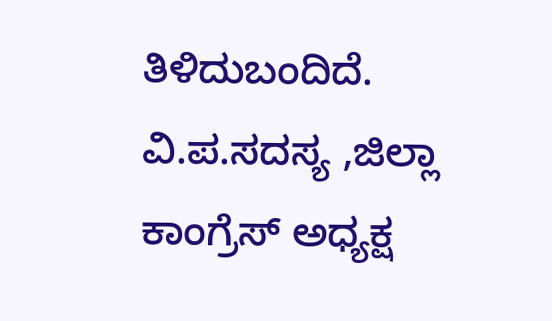ತಿಳಿದುಬಂದಿದೆ.
ವಿ.ಪ.ಸದಸ್ಯ ,ಜಿಲ್ಲಾ ಕಾಂಗ್ರೆಸ್ ಅಧ್ಯಕ್ಷ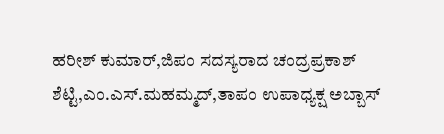ಹರೀಶ್ ಕುಮಾರ್,ಜಿಪಂ ಸದಸ್ಯರಾದ ಚಂದ್ರಪ್ರಕಾಶ್ ಶೆಟ್ಟಿ,ಎಂ.ಎಸ್.ಮಹಮ್ಮದ್,ತಾಪಂ ಉಪಾಧ್ಯಕ್ಷ ಅಬ್ಬಾಸ್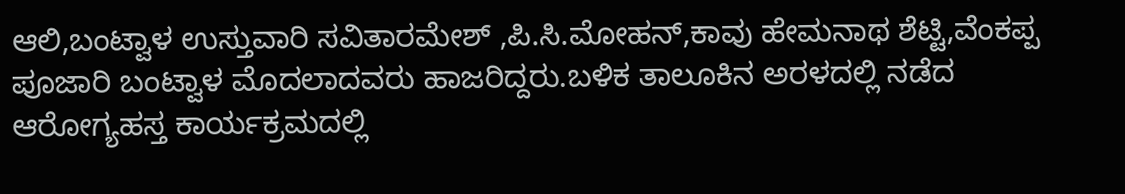ಆಲಿ,ಬಂಟ್ವಾಳ ಉಸ್ತುವಾರಿ ಸವಿತಾರಮೇಶ್ ,ಪಿ.ಸಿ.ಮೋಹನ್,ಕಾವು ಹೇಮನಾಥ ಶೆಟ್ಟಿ,ವೆಂಕಪ್ಪ ಪೂಜಾರಿ ಬಂಟ್ವಾಳ ಮೊದಲಾದವರು ಹಾಜರಿದ್ದರು.ಬಳಿಕ ತಾಲೂಕಿನ ಅರಳದಲ್ಲಿ ನಡೆದ ಆರೋಗ್ಯಹಸ್ತ ಕಾರ್ಯಕ್ರಮದಲ್ಲಿ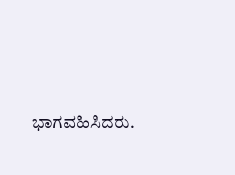ಭಾಗವಹಿಸಿದರು.